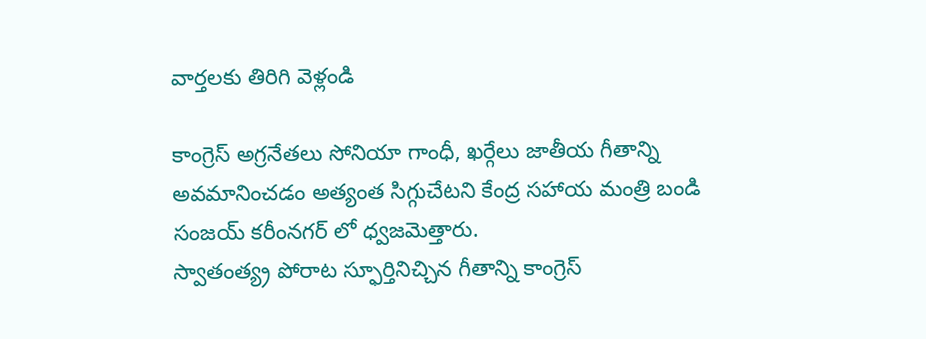వార్తలకు తిరిగి వెళ్లండి

కాంగ్రెస్ అగ్రనేతలు సోనియా గాంధీ, ఖర్గేలు జాతీయ గీతాన్ని అవమానించడం అత్యంత సిగ్గుచేటని కేంద్ర సహాయ మంత్రి బండి సంజయ్ కరీంనగర్ లో ధ్వజమెత్తారు.
స్వాతంత్య్ర పోరాట స్ఫూర్తినిచ్చిన గీతాన్ని కాంగ్రెస్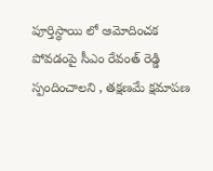పూర్తిస్థాయి లో ఆమోదించక పోవడంపై సీఎం రేవంత్ రెడ్డి స్పందించాలని , తక్షణమే క్షమాపణ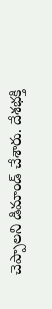చెప్పాలని డిమాండ్ చేశారు. దేశభక్తి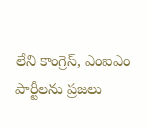లేని కాంగ్రెస్, ఎంఐఎం పార్టీలను ప్రజలు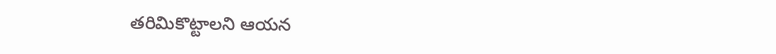తరిమికొట్టాలని ఆయన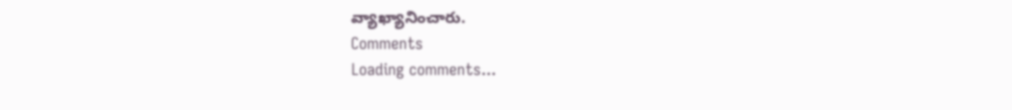వ్యాఖ్యానించారు.
Comments
Loading comments...